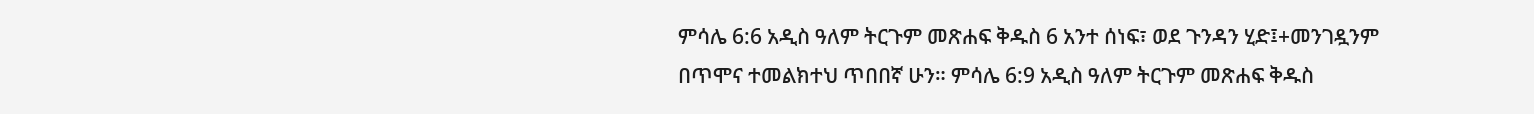ምሳሌ 6:6 አዲስ ዓለም ትርጉም መጽሐፍ ቅዱስ 6 አንተ ሰነፍ፣ ወደ ጉንዳን ሂድ፤+መንገዷንም በጥሞና ተመልክተህ ጥበበኛ ሁን። ምሳሌ 6:9 አዲስ ዓለም ትርጉም መጽሐፍ ቅዱስ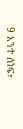9 አንተ ሰነፍ፣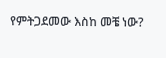የምትጋደመው እስከ መቼ ነው?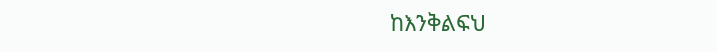ከእንቅልፍህ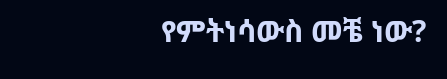የምትነሳውስ መቼ ነው?